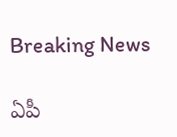Breaking News

ఏపీ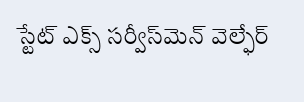స్టేట్‌ ఎక్స్‌ సర్వీస్‌మెన్‌ వెల్ఫేర్‌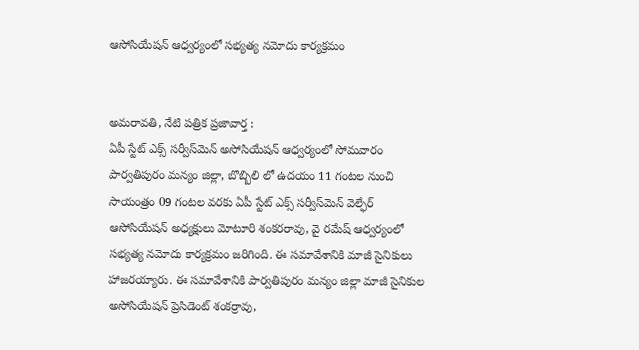ఆసోసియేషన్‌ ఆధ్వర్యంలో సభ్యత్య నమోదు కార్యక్రమం


అమరావతి, నేటి పత్రిక ప్రజావార్త :
ఏపీ స్టేట్ ఎక్స్‌ సర్వీస్‌మెన్‌ అసోసియేషన్ ఆధ్వర్యంలో సోమవారం పార్వతిపురం మన్యం జిల్లా, బొబ్బిలి లో ఉదయం 11 గంటల నుంచి సాయంత్రం 09 గంటల వరకు ఏపీ స్టేట్‌ ఎక్స్‌ సర్వీస్‌మెన్‌ వెల్ఫేర్‌ ఆసోసియేషన్‌ అధ్యక్షులు మోటూరి శంకరరావు, వై రమేష్ ఆధ్వర్యంలో సభ్యత్య నమోదు కార్యక్రమం జరిగింది. ఈ సమావేశానికి మాజీ సైనికులు హాజరయ్యారు. ఈ సమావేశానికి పార్వతిపురం మన్యం జిల్లా మాజీ సైనికుల అసోసియేషన్ ప్రెసిడెంట్ శంకర్రావు,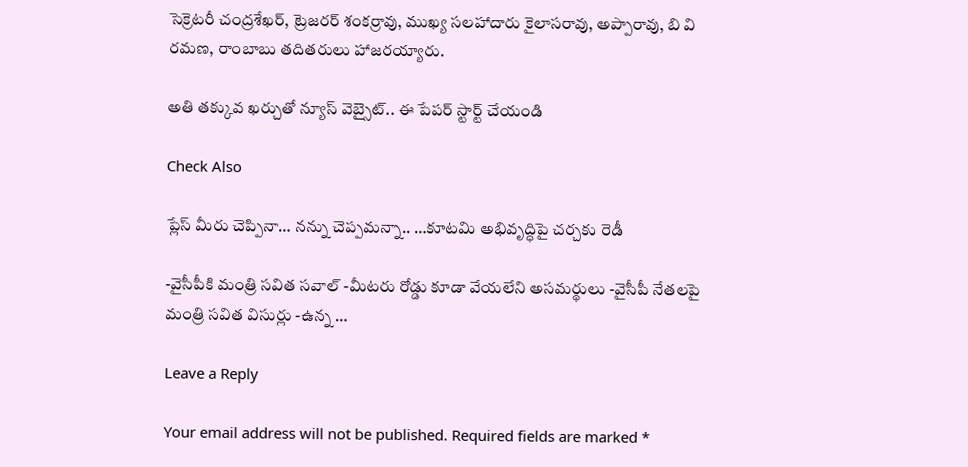సెక్రెటరీ చంద్రశేఖర్, ట్రెజరర్ శంకర్రావు, ముఖ్య సలహాదారు కైలాసరావు, అప్పారావు, బి వి రమణ, రాంబాబు తదితరులు హాజరయ్యారు.

అతి తక్కువ ఖర్చుతో న్యూస్ వెబ్సైట్.. ఈ పేపర్ స్టార్ట్ చేయండి

Check Also

ప్లేస్ మీరు చెప్పినా… నన్ను చెప్పమన్నా.. …కూటమి అభివృద్ధిపై చర్చకు రెడీ

-వైసీపీకి మంత్రి సవిత సవాల్ -మీటరు రోడ్డు కూడా వేయలేని అసమర్థులు -వైసీపీ నేతలపై మంత్రి సవిత విసుర్లు -ఉన్న …

Leave a Reply

Your email address will not be published. Required fields are marked *